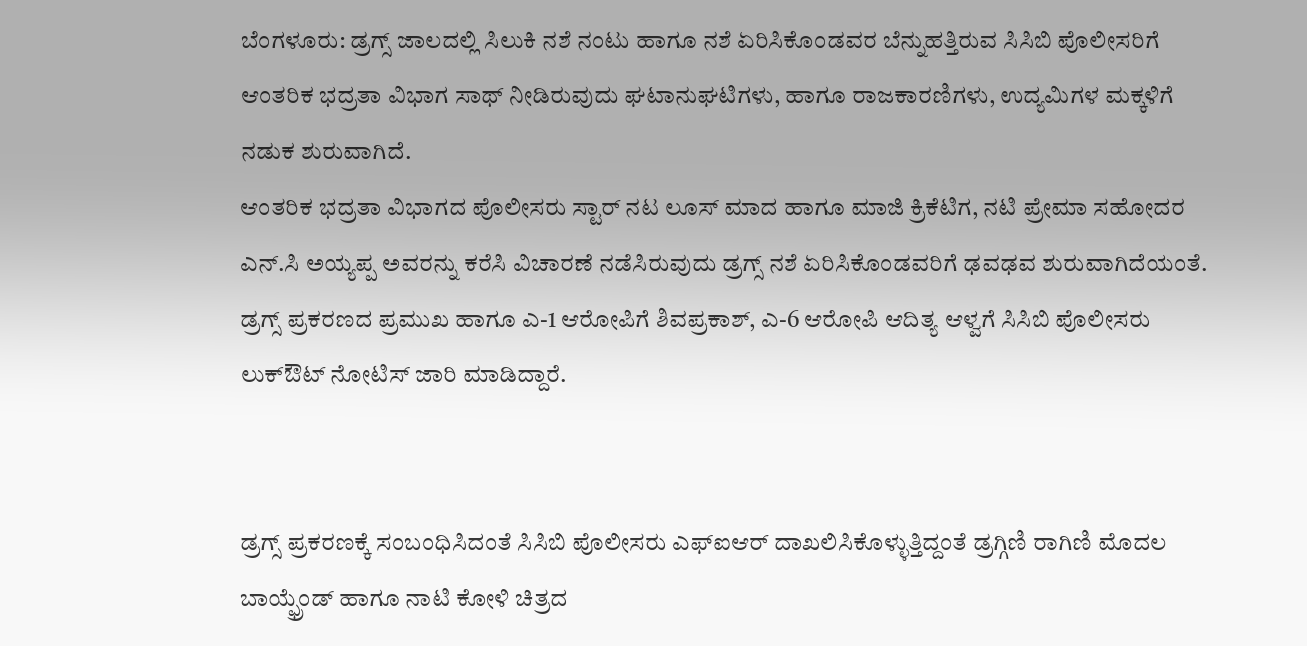ಬೆಂಗಳೂರು: ಡ್ರಗ್ಸ್ ಜಾಲದಲ್ಲಿ ಸಿಲುಕಿ ನಶೆ ನಂಟು ಹಾಗೂ ನಶೆ ಏರಿಸಿಕೊಂಡವರ ಬೆನ್ನುಹತ್ತಿರುವ ಸಿಸಿಬಿ ಪೊಲೀಸರಿಗೆ ಆಂತರಿಕ ಭದ್ರತಾ ವಿಭಾಗ ಸಾಥ್ ನೀಡಿರುವುದು ಘಟಾನುಘಟಿಗಳು, ಹಾಗೂ ರಾಜಕಾರಣಿಗಳು, ಉದ್ಯಮಿಗಳ ಮಕ್ಕಳಿಗೆ ನಡುಕ ಶುರುವಾಗಿದೆ.
ಆಂತರಿಕ ಭದ್ರತಾ ವಿಭಾಗದ ಪೊಲೀಸರು ಸ್ಟಾರ್ ನಟ ಲೂಸ್ ಮಾದ ಹಾಗೂ ಮಾಜಿ ಕ್ರಿಕೆಟಿಗ, ನಟಿ ಪ್ರೇಮಾ ಸಹೋದರ ಎನ್.ಸಿ ಅಯ್ಯಪ್ಪ ಅವರನ್ನು ಕರೆಸಿ ವಿಚಾರಣೆ ನಡೆಸಿರುವುದು ಡ್ರಗ್ಸ್ ನಶೆ ಏರಿಸಿಕೊಂಡವರಿಗೆ ಢವಢವ ಶುರುವಾಗಿದೆಯಂತೆ.
ಡ್ರಗ್ಸ್ ಪ್ರಕರಣದ ಪ್ರಮುಖ ಹಾಗೂ ಎ-1 ಆರೋಪಿಗೆ ಶಿವಪ್ರಕಾಶ್, ಎ-6 ಆರೋಪಿ ಆದಿತ್ಯ ಆಳ್ವಗೆ ಸಿಸಿಬಿ ಪೊಲೀಸರು ಲುಕ್ಔಟ್ ನೋಟಿಸ್ ಜಾರಿ ಮಾಡಿದ್ದಾರೆ.


ಡ್ರಗ್ಸ್ ಪ್ರಕರಣಕ್ಕೆ ಸಂಬಂಧಿಸಿದಂತೆ ಸಿಸಿಬಿ ಪೊಲೀಸರು ಎಫ್ಐಆರ್ ದಾಖಲಿಸಿಕೊಳ್ಳುತ್ತಿದ್ದಂತೆ ಡ್ರಗ್ಗಿಣಿ ರಾಗಿಣಿ ಮೊದಲ ಬಾಯ್ಫ್ರೆಂಡ್ ಹಾಗೂ ನಾಟಿ ಕೋಳಿ ಚಿತ್ರದ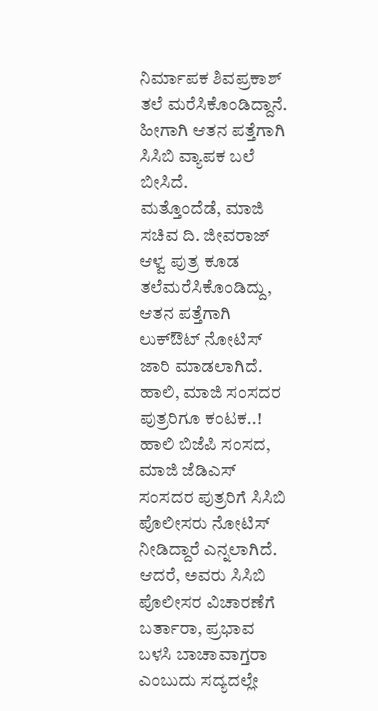ನಿರ್ಮಾಪಕ ಶಿವಪ್ರಕಾಶ್ ತಲೆ ಮರೆಸಿಕೊಂಡಿದ್ದಾನೆ. ಹೀಗಾಗಿ ಆತನ ಪತ್ತೆಗಾಗಿ ಸಿಸಿಬಿ ವ್ಯಾಪಕ ಬಲೆ ಬೀಸಿದೆ.
ಮತ್ತೊಂದೆಡೆ, ಮಾಜಿ ಸಚಿವ ದಿ. ಜೀವರಾಜ್ ಆಳ್ವ ಪುತ್ರ ಕೂಡ ತಲೆಮರೆಸಿಕೊಂಡಿದ್ದು, ಆತನ ಪತ್ತೆಗಾಗಿ ಲುಕ್ಔಟ್ ನೋಟಿಸ್ ಜಾರಿ ಮಾಡಲಾಗಿದೆ.
ಹಾಲಿ, ಮಾಜಿ ಸಂಸದರ ಪುತ್ರರಿಗೂ ಕಂಟಕ..!
ಹಾಲಿ ಬಿಜೆಪಿ ಸಂಸದ, ಮಾಜಿ ಜೆಡಿಎಸ್ ಸಂಸದರ ಪುತ್ರರಿಗೆ ಸಿಸಿಬಿ ಪೊಲೀಸರು ನೋಟಿಸ್ ನೀಡಿದ್ದಾರೆ ಎನ್ನಲಾಗಿದೆ. ಆದರೆ, ಅವರು ಸಿಸಿಬಿ ಪೊಲೀಸರ ವಿಚಾರಣೆಗೆ ಬರ್ತಾರಾ, ಪ್ರಭಾವ ಬಳಸಿ ಬಾಚಾವಾಗ್ತರಾ ಎಂಬುದು ಸದ್ಯದಲ್ಲೇ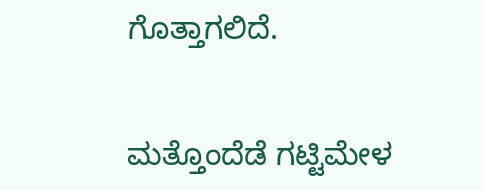ಗೊತ್ತಾಗಲಿದೆ.


ಮತ್ತೊಂದೆಡೆ ಗಟ್ಟಿಮೇಳ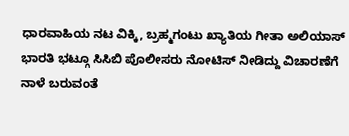ಧಾರವಾಹಿಯ ನಟ ವಿಕ್ಕಿ, ಬ್ರಹ್ಮಗಂಟು ಖ್ಯಾತಿಯ ಗೀತಾ ಅಲಿಯಾಸ್ ಭಾರತಿ ಭಟ್ಗೂ ಸಿಸಿಬಿ ಪೊಲೀಸರು ನೋಟಿಸ್ ನೀಡಿದ್ದು ವಿಚಾರಣೆಗೆ ನಾಳೆ ಬರುವಂತೆ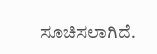ಸೂಚಿಸಲಾಗಿದೆ.